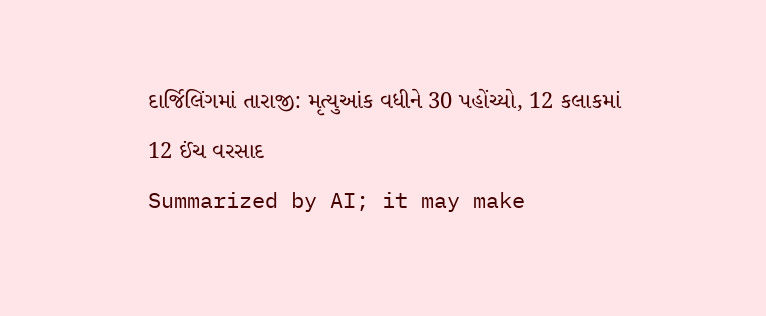દાર્જિલિંગમાં તારાજી: મૃત્યુઆંક વધીને 30 પહોંચ્યો, 12 કલાકમાં 12 ઈંચ વરસાદ
Summarized by AI; it may make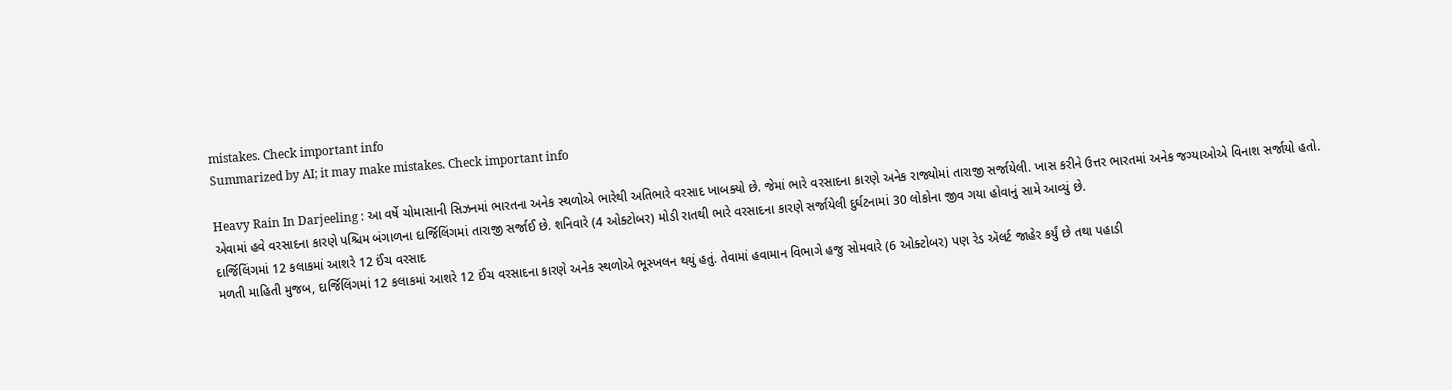mistakes. Check important info
Summarized by AI; it may make mistakes. Check important info

Heavy Rain In Darjeeling : આ વર્ષે ચોમાસાની સિઝનમાં ભારતના અનેક સ્થળોએ ભારેથી અતિભારે વરસાદ ખાબક્યો છે. જેમાં ભારે વરસાદના કારણે અનેક રાજ્યોમાં તારાજી સર્જાયેલી. ખાસ કરીને ઉત્તર ભારતમાં અનેક જગ્યાઓએ વિનાશ સર્જાયો હતો. એવામાં હવે વરસાદના કારણે પશ્ચિમ બંગાળના દાર્જિલિંગમાં તારાજી સર્જાઈ છે. શનિવારે (4 ઓક્ટોબર) મોડી રાતથી ભારે વરસાદના કારણે સર્જાયેલી દુર્ઘટનામાં 30 લોકોના જીવ ગયા હોવાનું સામે આવ્યું છે.
દાર્જિલિંગમાં 12 કલાકમાં આશરે 12 ઈંચ વરસાદ
મળતી માહિતી મુજબ, દાર્જિલિંગમાં 12 કલાકમાં આશરે 12 ઈંચ વરસાદના કારણે અનેક સ્થળોએ ભૂસ્ખલન થયું હતું. તેવામાં હવામાન વિભાગે હજુ સોમવારે (6 ઓક્ટોબર) પણ રેડ ઍલર્ટ જાહેર કર્યું છે તથા પહાડી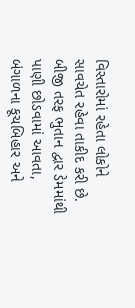વિસ્તારોમાં રહેતા લોકોને સાવચેત રહેવા તાકીદ કરી છે.
બીજી તરફ ભુતાન દ્વાર ડેમમાંથી પાણી છોડવામાં આવતા, બંગાળના કૂચબિહાર અને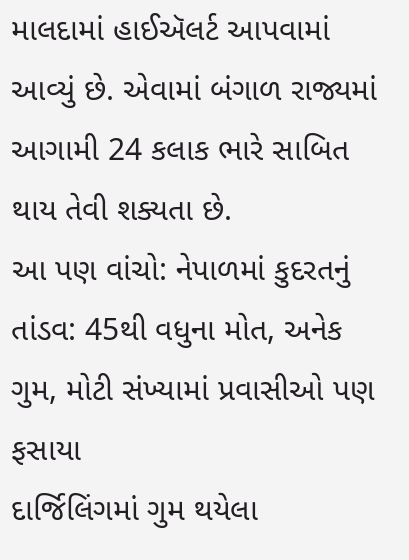માલદામાં હાઈઍલર્ટ આપવામાં આવ્યું છે. એવામાં બંગાળ રાજ્યમાં આગામી 24 કલાક ભારે સાબિત થાય તેવી શક્યતા છે.
આ પણ વાંચો: નેપાળમાં કુદરતનું તાંડવ: 45થી વધુના મોત, અનેક ગુમ, મોટી સંખ્યામાં પ્રવાસીઓ પણ ફસાયા
દાર્જિલિંગમાં ગુમ થયેલા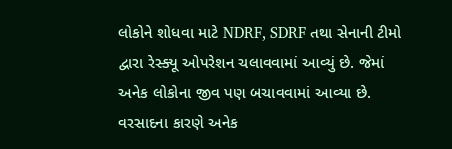લોકોને શોધવા માટે NDRF, SDRF તથા સેનાની ટીમો દ્વારા રેસ્ક્યૂ ઓપરેશન ચલાવવામાં આવ્યું છે. જેમાં અનેક લોકોના જીવ પણ બચાવવામાં આવ્યા છે. વરસાદના કારણે અનેક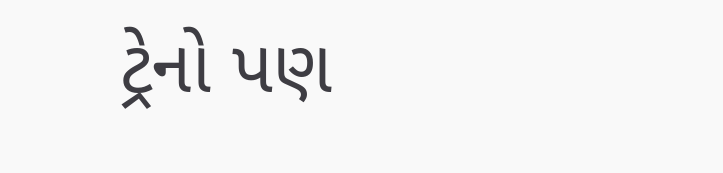ટ્રેનો પણ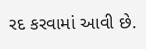રદ કરવામાં આવી છે.